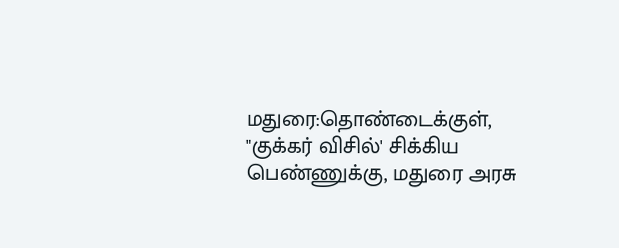மதுரை:தொண்டைக்குள், "குக்கர் விசில்' சிக்கிய பெண்ணுக்கு, மதுரை அரசு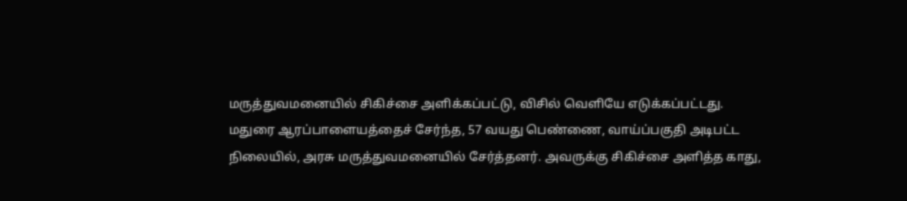மருத்துவமனையில் சிகிச்சை அளிக்கப்பட்டு, விசில் வெளியே எடுக்கப்பட்டது.
மதுரை ஆரப்பாளையத்தைச் சேர்ந்த, 57 வயது பெண்ணை, வாய்ப்பகுதி அடிபட்ட நிலையில், அரசு மருத்துவமனையில் சேர்த்தனர். அவருக்கு சிகிச்சை அளித்த காது,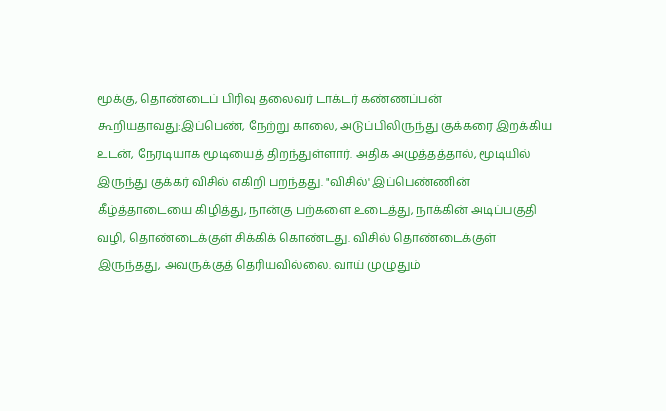மூக்கு, தொண்டைப் பிரிவு தலைவர் டாக்டர் கண்ணப்பன் கூறியதாவது:இப்பெண், நேற்று காலை, அடுப்பிலிருந்து குக்கரை இறக்கிய உடன், நேரடியாக மூடியைத் திறந்துள்ளார். அதிக அழுத்தத்தால், மூடியில் இருந்து குக்கர் விசில் எகிறி பறந்தது. "விசில்' இப்பெண்ணின் கீழ்த்தாடையை கிழித்து, நான்கு பற்களை உடைத்து, நாக்கின் அடிப்பகுதி வழி, தொண்டைக்குள் சிக்கிக் கொண்டது. விசில் தொண்டைக்குள் இருந்தது, அவருக்குத் தெரியவில்லை. வாய் முழுதும்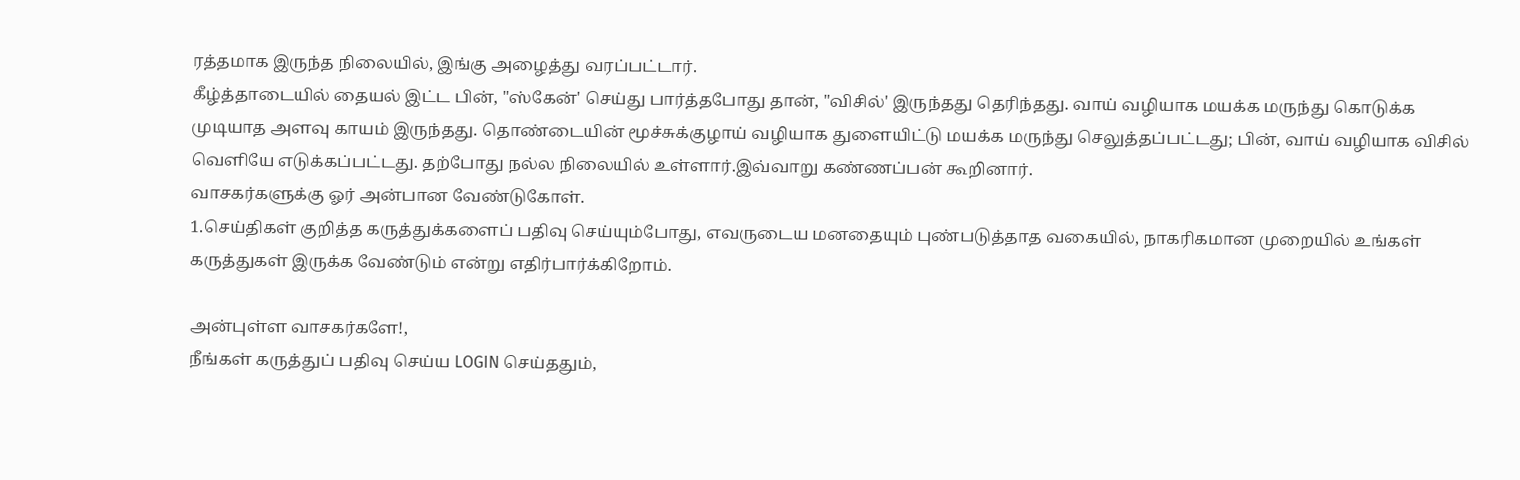ரத்தமாக இருந்த நிலையில், இங்கு அழைத்து வரப்பட்டார்.
கீழ்த்தாடையில் தையல் இட்ட பின், "ஸ்கேன்' செய்து பார்த்தபோது தான், "விசில்' இருந்தது தெரிந்தது. வாய் வழியாக மயக்க மருந்து கொடுக்க முடியாத அளவு காயம் இருந்தது. தொண்டையின் மூச்சுக்குழாய் வழியாக துளையிட்டு மயக்க மருந்து செலுத்தப்பட்டது; பின், வாய் வழியாக விசில் வெளியே எடுக்கப்பட்டது. தற்போது நல்ல நிலையில் உள்ளார்.இவ்வாறு கண்ணப்பன் கூறினார்.
வாசகர்களுக்கு ஓர் அன்பான வேண்டுகோள்.
1.செய்திகள் குறித்த கருத்துக்களைப் பதிவு செய்யும்போது, எவருடைய மனதையும் புண்படுத்தாத வகையில், நாகரிகமான முறையில் உங்கள் கருத்துகள் இருக்க வேண்டும் என்று எதிர்பார்க்கிறோம்.

அன்புள்ள வாசகர்களே!,
நீங்கள் கருத்துப் பதிவு செய்ய LOGIN செய்ததும்,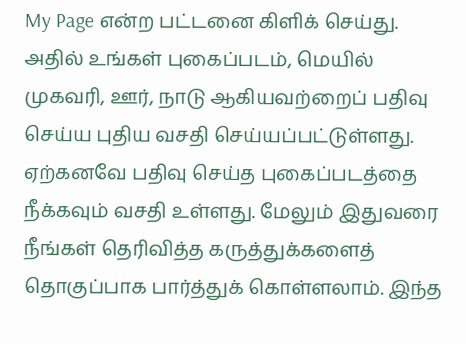My Page என்ற பட்டனை கிளிக் செய்து. அதில் உங்கள் புகைப்படம், மெயில் முகவரி, ஊர், நாடு ஆகியவற்றைப் பதிவு செய்ய புதிய வசதி செய்யப்பட்டுள்ளது. ஏற்கனவே பதிவு செய்த புகைப்படத்தை நீக்கவும் வசதி உள்ளது. மேலும் இதுவரை நீங்கள் தெரிவித்த கருத்துக்களைத் தொகுப்பாக பார்த்துக் கொள்ளலாம். இந்த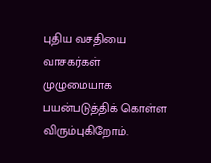புதிய வசதியை வாசகர்கள் முழுமையாக பயன்படுத்திக் கொள்ள விரும்புகிறோம்.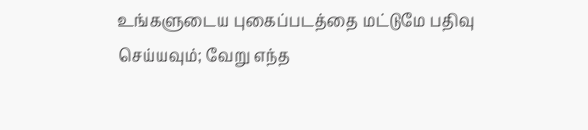உங்களுடைய புகைப்படத்தை மட்டுமே பதிவு செய்யவும்; வேறு எந்த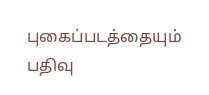புகைப்படத்தையும் பதிவு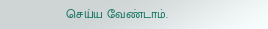செய்ய வேண்டாம்.